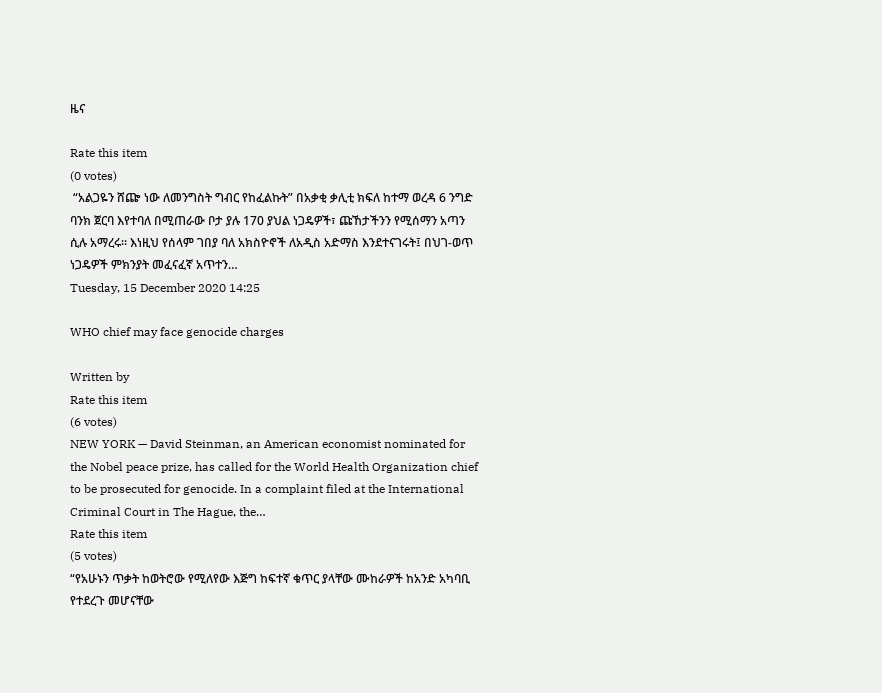ዜና

Rate this item
(0 votes)
 “አልጋዬን ሸጬ ነው ለመንግስት ግብር የከፈልኩት” በአቃቂ ቃሊቲ ክፍለ ከተማ ወረዳ 6 ንግድ ባንክ ጀርባ እየተባለ በሚጠራው ቦታ ያሉ 170 ያህል ነጋዴዎች፣ ጩኸታችንን የሚሰማን አጣን ሲሉ አማረሩ። እነዚህ የሰላም ገበያ ባለ አክስዮኖች ለአዲስ አድማስ እንደተናገሩት፤ በህገ-ወጥ ነጋዴዎች ምክንያት መፈናፈኛ አጥተን…
Tuesday, 15 December 2020 14:25

WHO chief may face genocide charges

Written by
Rate this item
(6 votes)
NEW YORK — David Steinman, an American economist nominated for the Nobel peace prize, has called for the World Health Organization chief to be prosecuted for genocide. In a complaint filed at the International Criminal Court in The Hague, the…
Rate this item
(5 votes)
“የአሁኑን ጥቃት ከወትሮው የሚለየው እጅግ ከፍተኛ ቁጥር ያላቸው ሙከራዎች ከአንድ አካባቢ የተደረጉ መሆናቸው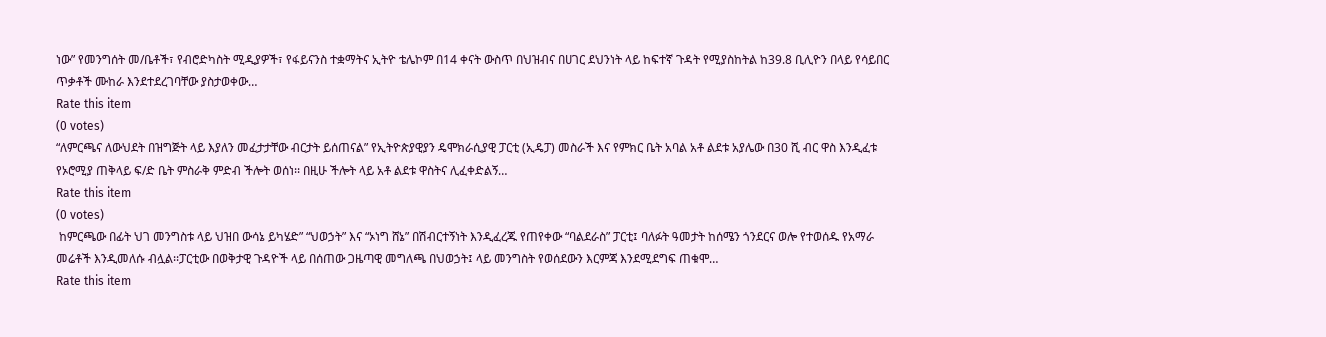ነው” የመንግሰት መ/ቤቶች፣ የብሮድካስት ሚዲያዎች፣ የፋይናንስ ተቋማትና ኢትዮ ቴሌኮም በ14 ቀናት ውስጥ በህዝብና በሀገር ደህንነት ላይ ከፍተኛ ጉዳት የሚያስከትል ከ39.8 ቢሊዮን በላይ የሳይበር ጥቃቶች ሙከራ እንደተደረገባቸው ያስታወቀው…
Rate this item
(0 votes)
“ለምርጫና ለውህደት በዝግጅት ላይ እያለን መፈታታቸው ብርታት ይሰጠናል” የኢትዮጵያዊያን ዴሞክራሲያዊ ፓርቲ (ኢዴፓ) መስራች እና የምክር ቤት አባል አቶ ልደቱ አያሌው በ30 ሺ ብር ዋስ እንዲፈቱ የኦሮሚያ ጠቅላይ ፍ/ድ ቤት ምስራቅ ምድብ ችሎት ወሰነ፡፡ በዚሁ ችሎት ላይ አቶ ልደቱ ዋስትና ሊፈቀድልኝ…
Rate this item
(0 votes)
 ከምርጫው በፊት ህገ መንግስቱ ላይ ህዝበ ውሳኔ ይካሄድ” “ህወኃት” እና “ኦነግ ሸኔ” በሽብርተኝነት እንዲፈረጁ የጠየቀው “ባልደራስ” ፓርቲ፤ ባለፉት ዓመታት ከሰሜን ጎንደርና ወሎ የተወሰዱ የአማራ መሬቶች እንዲመለሱ ብሏል፡፡ፓርቲው በወቅታዊ ጉዳዮች ላይ በሰጠው ጋዜጣዊ መግለጫ በህወኃት፤ ላይ መንግስት የወሰደውን እርምጃ እንደሚደግፍ ጠቁሞ…
Rate this item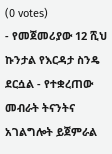(0 votes)
- የመጀመሪያው 12 ሺህ ኩንታል የእርዳታ ስንዴ ደርሷል - የተቋረጠው መብራት ትናንትና አገልግሎት ይጀምራል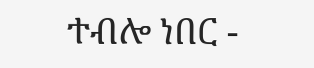ተብሎ ነበር -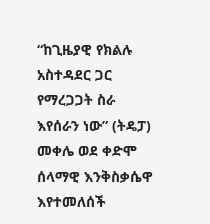“ከጊዜያዊ የክልሉ አስተዳደር ጋር የማረጋጋት ስራ እየሰራን ነው” (ትዴፓ) መቀሌ ወደ ቀድሞ ሰላማዊ እንቅስቃሴዋ እየተመለሰች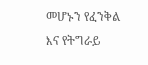መሆኑን የፈንቅል እና የትግራይ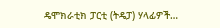ዴሞክራቲክ ፓርቲ (ትዴፓ) ሃላፊዎች…